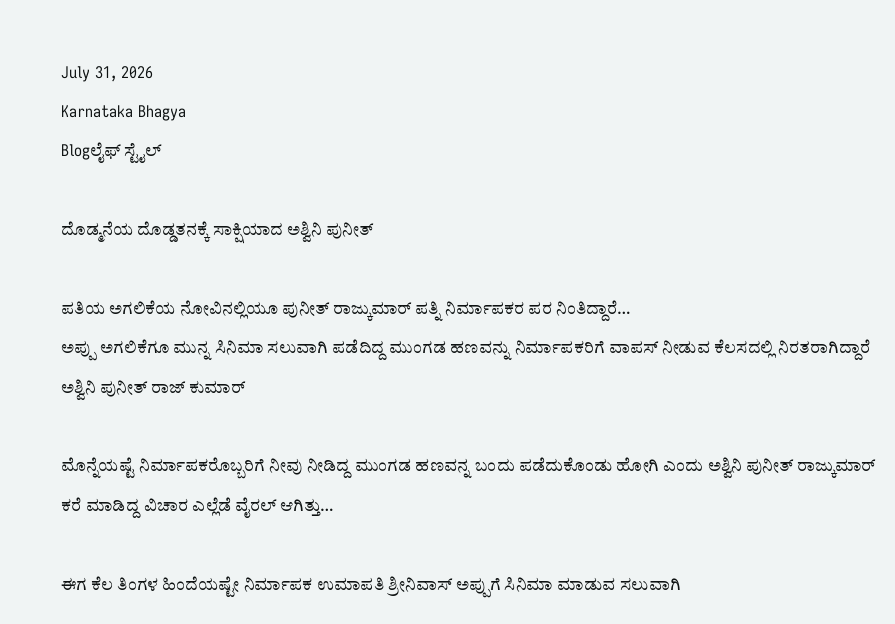July 31, 2026
Karnataka Bhagya
Blogಲೈಫ್ ಸ್ಟೈಲ್

ದೊಡ್ಮನೆಯ ದೊಡ್ಡತನಕ್ಕೆ ಸಾಕ್ಷಿಯಾದ ಅಶ್ವಿನಿ ಪುನೀತ್

ಪತಿಯ ಅಗಲಿಕೆಯ ನೋವಿನಲ್ಲಿಯೂ ಪುನೀತ್ ರಾಜ್ಕುಮಾರ್ ಪತ್ನಿ ನಿರ್ಮಾಪಕರ ಪರ ನಿಂತಿದ್ದಾರೆ…
ಅಪ್ಪು ಅಗಲಿಕೆಗೂ ಮುನ್ನ ಸಿನಿಮಾ ಸಲುವಾಗಿ ಪಡೆದಿದ್ದ ಮುಂಗಡ ಹಣವನ್ನು ನಿರ್ಮಾಪಕರಿಗೆ ವಾಪಸ್ ನೀಡುವ ಕೆಲಸದಲ್ಲಿ ನಿರತರಾಗಿದ್ದಾರೆ ಅಶ್ವಿನಿ ಪುನೀತ್ ರಾಜ್ ಕುಮಾರ್

ಮೊನ್ನೆಯಷ್ಟೆ ನಿರ್ಮಾಪಕರೊಬ್ಬರಿಗೆ ನೀವು ನೀಡಿದ್ದ ಮುಂಗಡ ಹಣವನ್ನ ಬಂದು ಪಡೆದುಕೊಂಡು ಹೋಗಿ ಎಂದು ಅಶ್ವಿನಿ ಪುನೀತ್ ರಾಜ್ಕುಮಾರ್ ಕರೆ ಮಾಡಿದ್ದ ವಿಚಾರ ಎಲ್ಲೆಡೆ ವೈರಲ್ ಆಗಿತ್ತು…

ಈಗ ಕೆಲ ತಿಂಗಳ ಹಿಂದೆಯಷ್ಟೇ ನಿರ್ಮಾಪಕ ಉಮಾಪತಿ ಶ್ರೀನಿವಾಸ್ ಅಪ್ಪುಗೆ ಸಿನಿಮಾ ಮಾಡುವ ಸಲುವಾಗಿ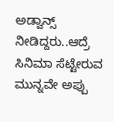ಅಡ್ವಾನ್ಸ್ ನೀಡಿದ್ದರು..ಆದ್ರೆ ಸಿನಿಮಾ ಸೆಟ್ಟೇರುವ ಮುನ್ನವೇ ಅಪ್ಪು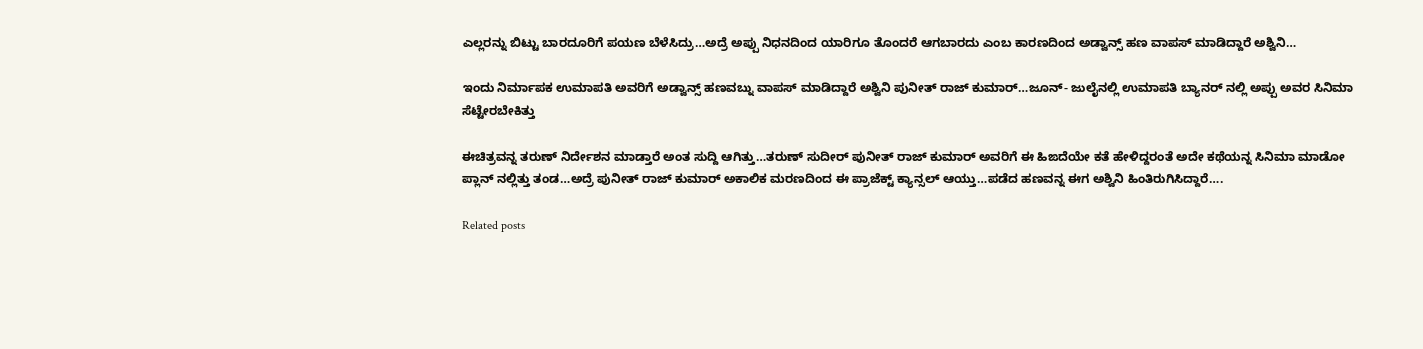ಎಲ್ಲರನ್ನು ಬಿಟ್ಟು ಬಾರದೂರಿಗೆ ಪಯಣ ಬೆಳೆಸಿದ್ರು…ಅದ್ರೆ ಅಪ್ಪು ನಿಧನದಿಂದ ಯಾರಿಗೂ ತೊಂದರೆ ಆಗಬಾರದು ಎಂಬ ಕಾರಣದಿಂದ ಅಡ್ವಾನ್ಸ್ ಹಣ ವಾಪಸ್ ಮಾಡಿದ್ದಾರೆ ಅಶ್ವಿನಿ…

ಇಂದು ನಿರ್ಮಾಪಕ ಉಮಾಪತಿ ಅವರಿಗೆ ಅಡ್ವಾನ್ಸ್ ಹಣವಬ್ನು ವಾಪಸ್ ಮಾಡಿದ್ದಾರೆ ಅಶ್ವಿನಿ ಪುನೀತ್ ರಾಜ್ ಕುಮಾರ್…ಜೂನ್- ಜುಲೈನಲ್ಲಿ ಉಮಾಪತಿ ಬ್ಯಾನರ್ ನಲ್ಲಿ ಅಪ್ಪು ಅವರ ಸಿನಿಮಾ ಸೆಟ್ಟೇರಬೇಕಿತ್ತು

ಈ‌ಚಿತ್ರವನ್ನ ತರುಣ್ ನಿರ್ದೇಶನ‌ ಮಾಡ್ತಾರೆ ಅಂತ ಸುದ್ದಿ ಆಗಿತ್ತು…ತರುಣ್ ಸುದೀರ್ ಪುನೀತ್ ರಾಜ್ ಕುಮಾರ್ ಅವರಿಗೆ ಈ ಹಿಙದೆಯೇ ಕತೆ ಹೇಳಿದ್ದರಂತೆ ಅದೇ ಕಥೆಯನ್ನ ಸಿನಿಮಾ ಮಾಡೋ ಪ್ಲಾನ್ ನಲ್ಲಿತ್ತು ತಂಡ…ಅದ್ರೆ ಪುನೀತ್ ರಾಜ್ ಕುಮಾರ್ ಅಕಾಲಿಕ ಮರಣದಿಂದ ಈ ಪ್ರಾಜೆಕ್ಟ್‌ ಕ್ಯಾನ್ಸಲ್ ಆಯ್ತು…ಪಡೆದ ಹಣವನ್ನ ಈಗ ಅಶ್ವಿನಿ ‌ಹಿಂತಿರುಗಿಸಿದ್ದಾರೆ….

Related posts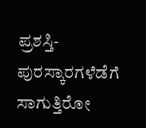ಪ್ರಶಸ್ತಿ-ಪುರಸ್ಕಾರಗಳೆಡೆಗೆ ಸಾಗುತ್ತಿರೋ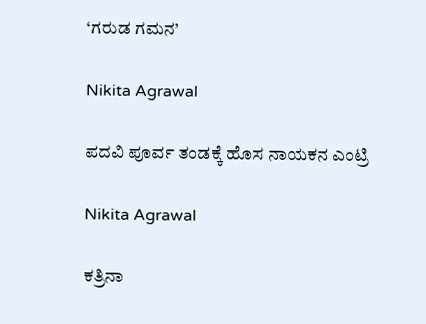‘ಗರುಡ ಗಮನ’

Nikita Agrawal

ಪದವಿ ಪೂರ್ವ ತಂಡಕ್ಕೆ ಹೊಸ ನಾಯಕನ‌ ಎಂಟ್ರಿ

Nikita Agrawal

ಕತ್ರಿನಾ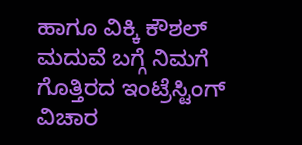ಹಾಗೂ ವಿಕ್ಕಿ ಕೌಶಲ್ ಮದುವೆ ಬಗ್ಗೆ ನಿಮಗೆ ಗೊತ್ತಿರದ ಇಂಟ್ರೆಸ್ಟಿಂಗ್ ವಿಚಾರ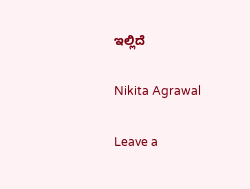ಇಲ್ಲಿದೆ

Nikita Agrawal

Leave a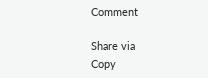Comment

Share via
Copy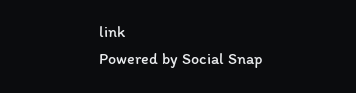link
Powered by Social Snap